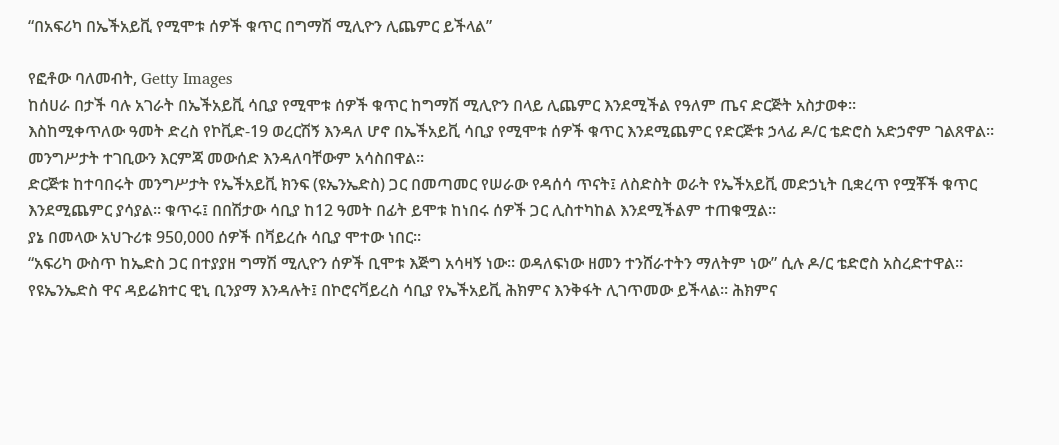“በአፍሪካ በኤችአይቪ የሚሞቱ ሰዎች ቁጥር በግማሽ ሚሊዮን ሊጨምር ይችላል”

የፎቶው ባለመብት, Getty Images
ከሰሀራ በታች ባሉ አገራት በኤችአይቪ ሳቢያ የሚሞቱ ሰዎች ቁጥር ከግማሽ ሚሊዮን በላይ ሊጨምር እንደሚችል የዓለም ጤና ድርጅት አስታወቀ።
እስከሚቀጥለው ዓመት ድረስ የኮቪድ-19 ወረርሽኝ እንዳለ ሆኖ በኤችአይቪ ሳቢያ የሚሞቱ ሰዎች ቁጥር እንደሚጨምር የድርጅቱ ኃላፊ ዶ/ር ቴድሮስ አድኃኖም ገልጸዋል።
መንግሥታት ተገቢውን እርምጃ መውሰድ እንዳለባቸውም አሳስበዋል።
ድርጅቱ ከተባበሩት መንግሥታት የኤችአይቪ ክንፍ (ዩኤንኤድስ) ጋር በመጣመር የሠራው የዳሰሳ ጥናት፤ ለስድስት ወራት የኤችአይቪ መድኃኒት ቢቋረጥ የሟቾች ቁጥር እንደሚጨምር ያሳያል። ቁጥሩ፤ በበሽታው ሳቢያ ከ12 ዓመት በፊት ይሞቱ ከነበሩ ሰዎች ጋር ሊስተካከል እንደሚችልም ተጠቁሟል።
ያኔ በመላው አህጉሪቱ 950,000 ሰዎች በቫይረሱ ሳቢያ ሞተው ነበር።
“አፍሪካ ውስጥ ከኤድስ ጋር በተያያዘ ግማሽ ሚሊዮን ሰዎች ቢሞቱ እጅግ አሳዛኝ ነው። ወዳለፍነው ዘመን ተንሸራተትን ማለትም ነው” ሲሉ ዶ/ር ቴድሮስ አስረድተዋል።
የዩኤንኤድስ ዋና ዳይሬክተር ዊኒ ቢንያማ እንዳሉት፤ በኮሮናቫይረስ ሳቢያ የኤችአይቪ ሕክምና እንቅፋት ሊገጥመው ይችላል። ሕክምና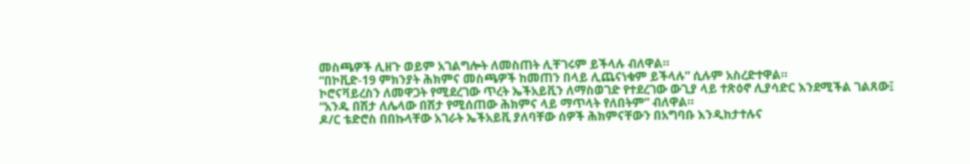መስጫዎች ሊዘጉ ወይም አገልግሎት ለመስጠት ሊቸገሩም ይችላሉ ብለዋል።
“በኮቪድ-19 ምክንያት ሕክምና መስጫዎች ከመጠን በላይ ሊጨናነቁም ይችላሉ” ሲሉም አስረድተዋል።
ኮሮናቫይረስን ለመዋጋት የሚደረገው ጥረት ኤችአይቪን ለማስወገድ የተደረገው ውጊያ ላይ ተጽዕኖ ሊያሳድር እንደሚችል ገልጸው፤ “አንዱ በሽታ ለሌላው በሽታ የሚሰጠው ሕክምና ላይ ማጥላት የለበትም” ብለዋል።
ዶ/ር ቴድሮስ በበኩላቸው አገራት ኤችአይቪ ያለባቸው ሰዎች ሕክምናቸውን በአግባቡ እንዲከታተሉና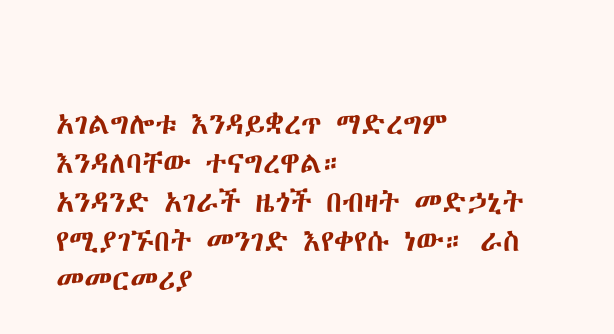አገልግሎቱ እንዳይቋረጥ ማድረግም እንዳለባቸው ተናግረዋል።
አንዳንድ አገራች ዜጎች በብዛት መድኃኒት የሚያገኙበት መንገድ እየቀየሱ ነው። ራስ መመርመሪያ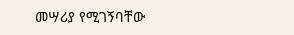መሣሪያ የሚገኝባቸው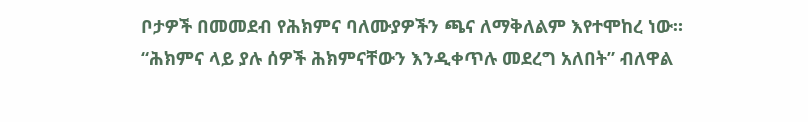ቦታዎች በመመደብ የሕክምና ባለሙያዎችን ጫና ለማቅለልም እየተሞከረ ነው።
“ሕክምና ላይ ያሉ ሰዎች ሕክምናቸውን እንዲቀጥሉ መደረግ አለበት” ብለዋል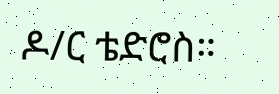ዶ/ር ቴድሮስ።